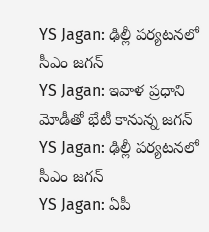YS Jagan: ఢిల్లీ పర్యటనలో సీఎం జగన్
YS Jagan: ఇవాళ ప్రధాని మోడీతో భేటీ కానున్న జగన్
YS Jagan: ఢిల్లీ పర్యటనలో సీఎం జగన్
YS Jagan: ఏపీ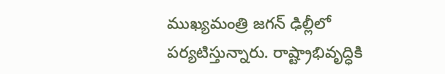ముఖ్యమంత్రి జగన్ ఢిల్లీలో పర్యటిస్తున్నారు. రాష్ట్రాభివృద్ధికి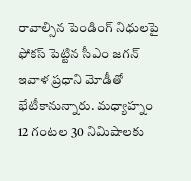రావాల్సిన పెండింగ్ నిధులపై ఫోకస్ పెట్టిన సీఎం జగన్ ఇవాళ ప్రధాని మోడీతో భేటీకానున్నారు. మధ్యాహ్నం 12 గంటల 30 నిమిషాలకు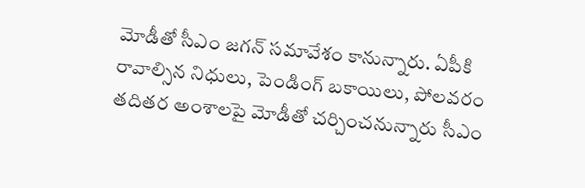మోడీతో సీఎం జగన్ సమావేశం కానున్నారు. ఏపీకి రావాల్సిన నిధులు, పెండింగ్ బకాయిలు, పోలవరం తదితర అంశాలపై మోడీతో చర్చించనున్నారు సీఎం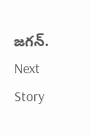జగన్.
Next Story